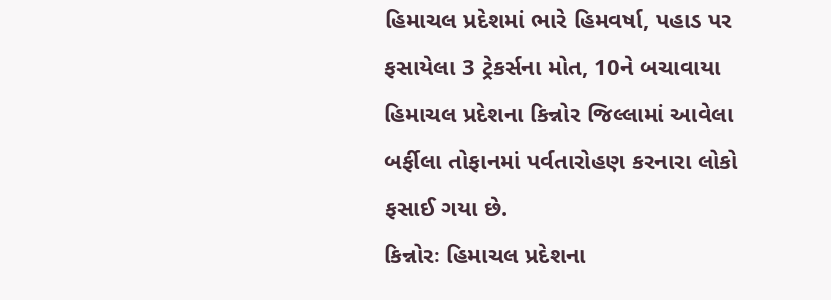હિમાચલ પ્રદેશમાં ભારે હિમવર્ષા, પહાડ પર ફસાયેલા 3 ટ્રેકર્સના મોત, 10ને બચાવાયા
હિમાચલ પ્રદેશના કિન્નોર જિલ્લામાં આવેલા બર્ફીલા તોફાનમાં પર્વતારોહણ કરનારા લોકો ફસાઈ ગયા છે.
કિન્નોરઃ હિમાચલ પ્રદેશના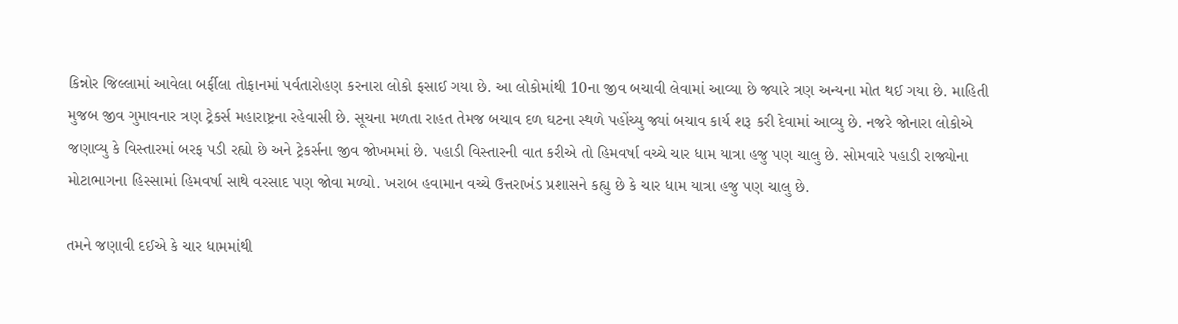કિન્નોર જિલ્લામાં આવેલા બર્ફીલા તોફાનમાં પર્વતારોહણ કરનારા લોકો ફસાઈ ગયા છે. આ લોકોમાંથી 10ના જીવ બચાવી લેવામાં આવ્યા છે જ્યારે ત્રણ અન્યના મોત થઈ ગયા છે. માહિતી મુજબ જીવ ગુમાવનાર ત્રણ ટ્રેકર્સ મહારાષ્ટ્રના રહેવાસી છે. સૂચના મળતા રાહત તેમજ બચાવ દળ ઘટના સ્થળે પહોંચ્યુ જ્યાં બચાવ કાર્ય શરૂ કરી દેવામાં આવ્યુ છે. નજરે જોનારા લોકોએ જણાવ્યુ કે વિસ્તારમાં બરફ પડી રહ્યો છે અને ટ્રેકર્સના જીવ જોખમમાં છે. પહાડી વિસ્તારની વાત કરીએ તો હિમવર્ષા વચ્ચે ચાર ધામ યાત્રા હજુ પણ ચાલુ છે. સોમવારે પહાડી રાજ્યોના મોટાભાગના હિસ્સામાં હિમવર્ષા સાથે વરસાદ પણ જોવા મળ્યો. ખરાબ હવામાન વચ્ચે ઉત્તરાખંડ પ્રશાસને કહ્યુ છે કે ચાર ધામ યાત્રા હજુ પણ ચાલુ છે.

તમને જણાવી દઈએ કે ચાર ધામમાંથી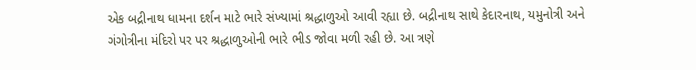એક બદ્રીનાથ ધામના દર્શન માટે ભારે સંખ્યામાં શ્રદ્ધાળુઓ આવી રહ્યા છે. બદ્રીનાથ સાથે કેદારનાથ, યમુનોત્રી અને ગંગોત્રીના મંદિરો પર પર શ્રદ્ધાળુઓની ભારે ભીડ જોવા મળી રહી છે. આ ત્રણે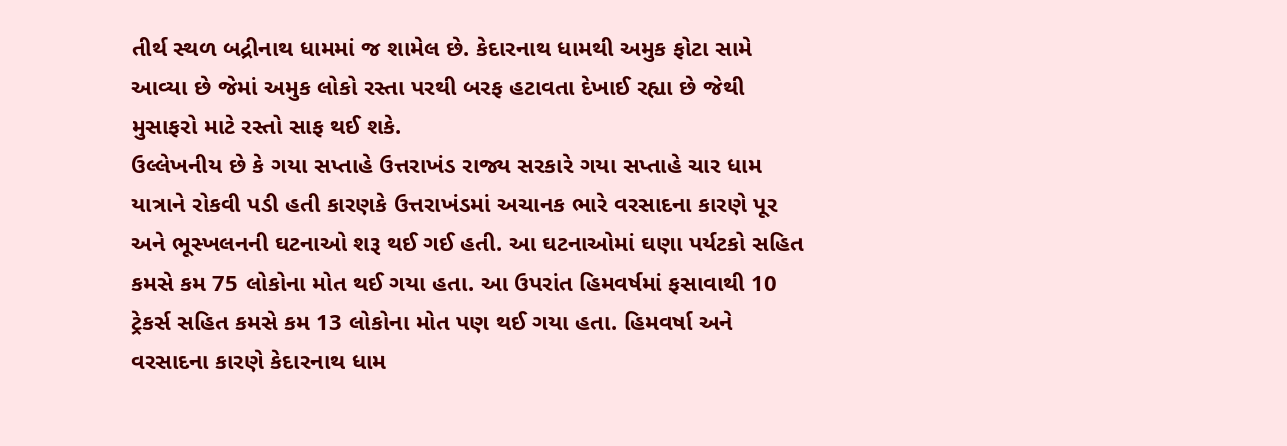તીર્થ સ્થળ બદ્રીનાથ ધામમાં જ શામેલ છે. કેદારનાથ ધામથી અમુક ફોટા સામે આવ્યા છે જેમાં અમુક લોકો રસ્તા પરથી બરફ હટાવતા દેખાઈ રહ્યા છે જેથી મુસાફરો માટે રસ્તો સાફ થઈ શકે.
ઉલ્લેખનીય છે કે ગયા સપ્તાહે ઉત્તરાખંડ રાજ્ય સરકારે ગયા સપ્તાહે ચાર ધામ યાત્રાને રોકવી પડી હતી કારણકે ઉત્તરાખંડમાં અચાનક ભારે વરસાદના કારણે પૂર અને ભૂસ્ખલનની ઘટનાઓ શરૂ થઈ ગઈ હતી. આ ઘટનાઓમાં ઘણા પર્યટકો સહિત કમસે કમ 75 લોકોના મોત થઈ ગયા હતા. આ ઉપરાંત હિમવર્ષમાં ફસાવાથી 10 ટ્રેકર્સ સહિત કમસે કમ 13 લોકોના મોત પણ થઈ ગયા હતા. હિમવર્ષા અને વરસાદના કારણે કેદારનાથ ધામ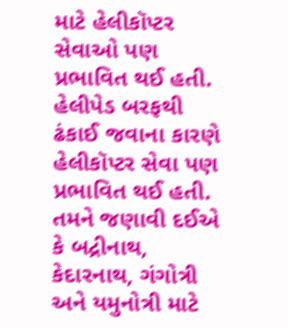માટે હેલીકૉપ્ટર સેવાઓ પણ પ્રભાવિત થઈ હતી. હેલીપેડ બરફથી ઢંકાઈ જવાના કારણે હેલીકૉપ્ટર સેવા પણ પ્રભાવિત થઈ હતી.
તમને જણાવી દઈએ કે બદ્રીનાથ, કેદારનાથ, ગંગોત્રી અને યમુનોત્રી માટે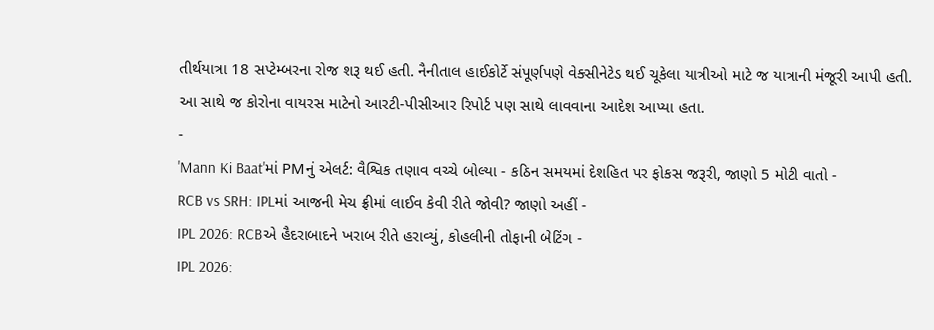તીર્થયાત્રા 18 સપ્ટેમ્બરના રોજ શરૂ થઈ હતી. નૈનીતાલ હાઈકોર્ટે સંપૂર્ણપણે વેક્સીનેટેડ થઈ ચૂકેલા યાત્રીઓ માટે જ યાત્રાની મંજૂરી આપી હતી. આ સાથે જ કોરોના વાયરસ માટેનો આરટી-પીસીઆર રિપોર્ટ પણ સાથે લાવવાના આદેશ આપ્યા હતા.
-
'Mann Ki Baat'માં PMનું એલર્ટ: વૈશ્વિક તણાવ વચ્ચે બોલ્યા - કઠિન સમયમાં દેશહિત પર ફોકસ જરૂરી, જાણો 5 મોટી વાતો -
RCB vs SRH: IPLમાં આજની મેચ ફ્રીમાં લાઈવ કેવી રીતે જોવી? જાણો અહીં -
IPL 2026: RCBએ હૈદરાબાદને ખરાબ રીતે હરાવ્યું, કોહલીની તોફાની બેટિંગ -
IPL 2026: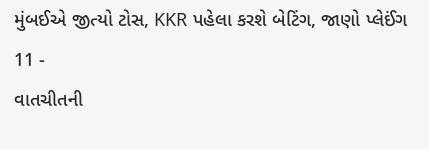મુંબઈએ જીત્યો ટોસ, KKR પહેલા કરશે બેટિંગ, જાણો પ્લેઈંગ 11 -
વાતચીતની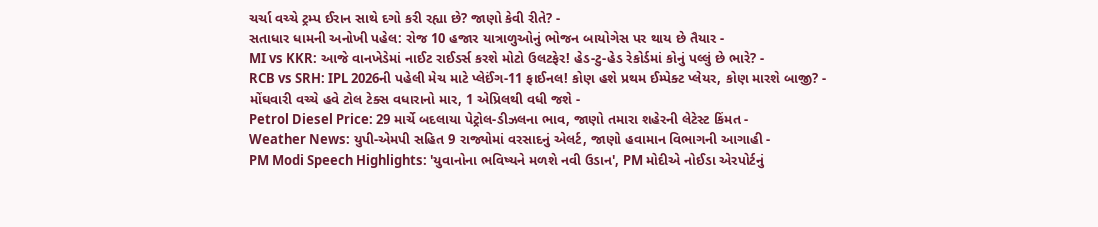ચર્ચા વચ્ચે ટ્રમ્પ ઈરાન સાથે દગો કરી રહ્યા છે? જાણો કેવી રીતે? -
સતાધાર ધામની અનોખી પહેલ: રોજ 10 હજાર યાત્રાળુઓનું ભોજન બાયોગેસ પર થાય છે તૈયાર -
MI vs KKR: આજે વાનખેડેમાં નાઈટ રાઈડર્સ કરશે મોટો ઉલટફેર! હેડ-ટુ-હેડ રેકોર્ડમાં કોનું પલ્લું છે ભારે? -
RCB vs SRH: IPL 2026ની પહેલી મેચ માટે પ્લેઈંગ-11 ફાઈનલ! કોણ હશે પ્રથમ ઈમ્પેક્ટ પ્લેયર, કોણ મારશે બાજી? -
મોંઘવારી વચ્ચે હવે ટોલ ટેક્સ વધારાનો માર, 1 એપ્રિલથી વધી જશે -
Petrol Diesel Price: 29 માર્ચે બદલાયા પેટ્રોલ-ડીઝલના ભાવ, જાણો તમારા શહેરની લેટેસ્ટ કિંમત -
Weather News: યુપી-એમપી સહિત 9 રાજ્યોમાં વરસાદનું એલર્ટ, જાણો હવામાન વિભાગની આગાહી -
PM Modi Speech Highlights: 'યુવાનોના ભવિષ્યને મળશે નવી ઉડાન', PM મોદીએ નોઈડા એરપોર્ટનું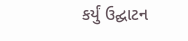કર્યું ઉદ્ઘાટન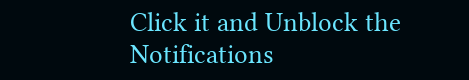Click it and Unblock the Notifications